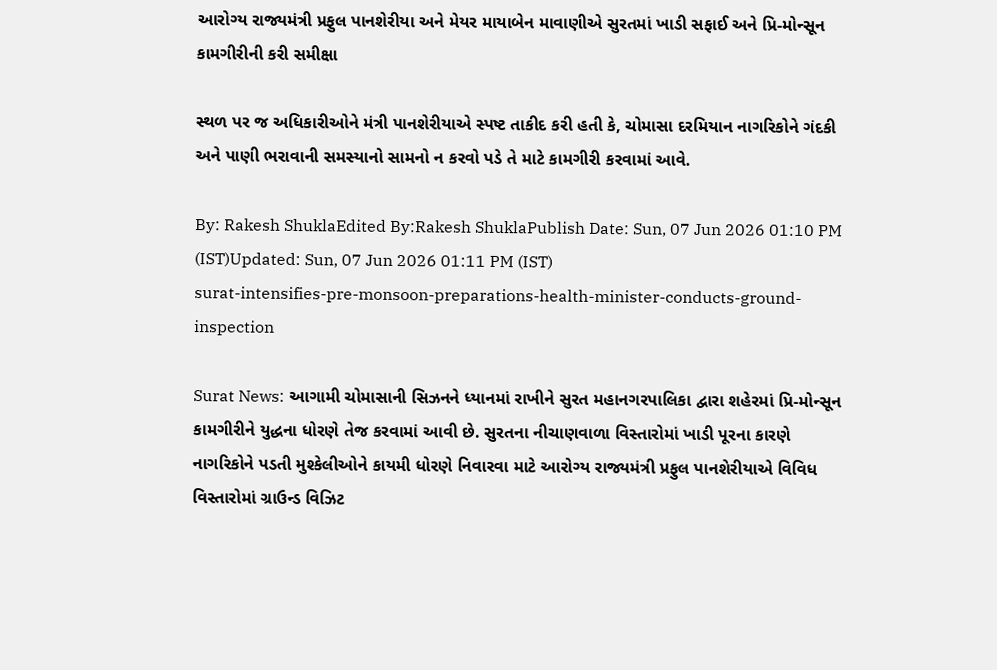આરોગ્ય રાજ્યમંત્રી પ્રફુલ પાનશેરીયા અને મેયર માયાબેન માવાણીએ સુરતમાં ખાડી સફાઈ અને પ્રિ-મોન્સૂન કામગીરીની કરી સમીક્ષા

સ્થળ પર જ અધિકારીઓને મંત્રી પાનશેરીયાએ સ્પષ્ટ તાકીદ કરી હતી કે, ચોમાસા દરમિયાન નાગરિકોને ગંદકી અને પાણી ભરાવાની સમસ્યાનો સામનો ન કરવો પડે તે માટે કામગીરી કરવામાં આવે.

By: Rakesh ShuklaEdited By:Rakesh ShuklaPublish Date: Sun, 07 Jun 2026 01:10 PM (IST)Updated: Sun, 07 Jun 2026 01:11 PM (IST)
surat-intensifies-pre-monsoon-preparations-health-minister-conducts-ground-inspection

Surat News: આગામી ચોમાસાની સિઝનને ધ્યાનમાં રાખીને સુરત મહાનગરપાલિકા દ્વારા શહેરમાં પ્રિ-મોન્સૂન કામગીરીને યુદ્ધના ધોરણે તેજ કરવામાં આવી છે. સુરતના નીચાણવાળા વિસ્તારોમાં ખાડી પૂરના કારણે નાગરિકોને પડતી મુશ્કેલીઓને કાયમી ધોરણે નિવારવા માટે આરોગ્ય રાજ્યમંત્રી પ્રફુલ પાનશેરીયાએ વિવિધ વિસ્તારોમાં ગ્રાઉન્ડ વિઝિટ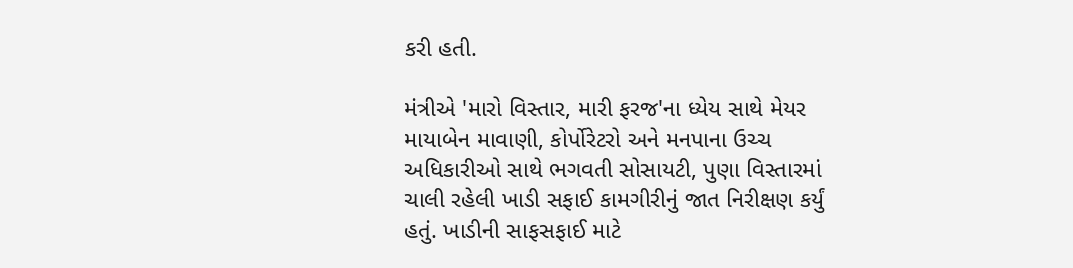કરી હતી.

મંત્રીએ 'મારો વિસ્તાર, મારી ફરજ'ના ધ્યેય સાથે મેયર માયાબેન માવાણી, કોર્પોરેટરો અને મનપાના ઉચ્ચ અધિકારીઓ સાથે ભગવતી સોસાયટી, પુણા વિસ્તારમાં ચાલી રહેલી ખાડી સફાઈ કામગીરીનું જાત નિરીક્ષણ કર્યું હતું. ખાડીની સાફસફાઈ માટે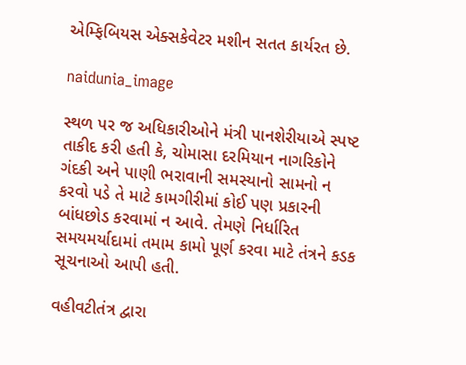એમ્ફિબિયસ એક્સકેવેટર મશીન સતત કાર્યરત છે.

naidunia_image

સ્થળ પર જ અધિકારીઓને મંત્રી પાનશેરીયાએ સ્પષ્ટ તાકીદ કરી હતી કે, ચોમાસા દરમિયાન નાગરિકોને ગંદકી અને પાણી ભરાવાની સમસ્યાનો સામનો ન કરવો પડે તે માટે કામગીરીમાં કોઈ પણ પ્રકારની બાંધછોડ કરવામાં ન આવે. તેમણે નિર્ધારિત સમયમર્યાદામાં તમામ કામો પૂર્ણ કરવા માટે તંત્રને કડક સૂચનાઓ આપી હતી.

વહીવટીતંત્ર દ્વારા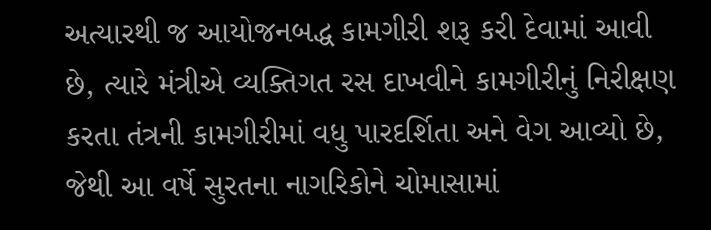અત્યારથી જ આયોજનબદ્ધ કામગીરી શરૂ કરી દેવામાં આવી છે, ત્યારે મંત્રીએ વ્યક્તિગત રસ દાખવીને કામગીરીનું નિરીક્ષણ કરતા તંત્રની કામગીરીમાં વધુ પારદર્શિતા અને વેગ આવ્યો છે, જેથી આ વર્ષે સુરતના નાગરિકોને ચોમાસામાં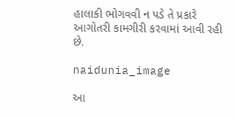હાલાકી ભોગવવી ન પડે તે પ્રકારે આગોતરી કામગીરી કરવામાં આવી રહી છે.

naidunia_image

આ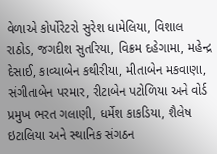વેળાએ કોર્પોરેટરો સુરેશ ધામેલિયા, વિશાલ રાઠોડ, જગદીશ સુતરિયા, વિક્રમ દહેગામા, મહેન્દ્ર દેસાઈ, કાવ્યાબેન કથીરીયા, મીતાબેન મકવાણા, સંગીતાબેન પરમાર, રીટાબેન પટોળિયા અને વોર્ડ પ્રમુખ ભરત ગલાણી, ધર્મેશ કાકડિયા, શૈલેષ ઇટાલિયા અને સ્થાનિક સંગઠન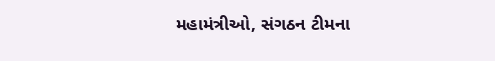મહામંત્રીઓ, સંગઠન ટીમના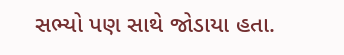સભ્યો પણ સાથે જોડાયા હતા.